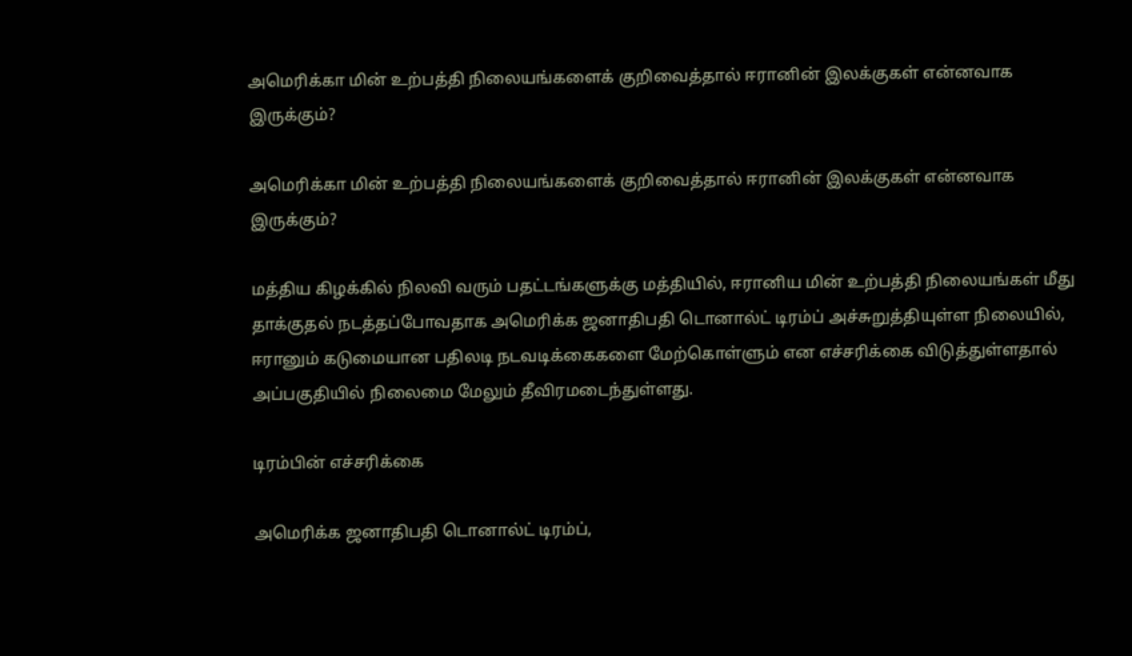அமெரிக்கா மின் உற்பத்தி நிலையங்களைக் குறிவைத்தால் ஈரானின் இலக்குகள் என்னவாக இருக்கும்?

அமெரிக்கா மின் உற்பத்தி நிலையங்களைக் குறிவைத்தால் ஈரானின் இலக்குகள் என்னவாக இருக்கும்?

மத்திய கிழக்கில் நிலவி வரும் பதட்டங்களுக்கு மத்தியில், ஈரானிய மின் உற்பத்தி நிலையங்கள் மீது தாக்குதல் நடத்தப்போவதாக அமெரிக்க ஜனாதிபதி டொனால்ட் டிரம்ப் அச்சுறுத்தியுள்ள நிலையில், ஈரானும் கடுமையான பதிலடி நடவடிக்கைகளை மேற்கொள்ளும் என எச்சரிக்கை விடுத்துள்ளதால் அப்பகுதியில் நிலைமை மேலும் தீவிரமடைந்துள்ளது.

டிரம்பின் எச்சரிக்கை

அமெரிக்க ஜனாதிபதி டொனால்ட் டிரம்ப்,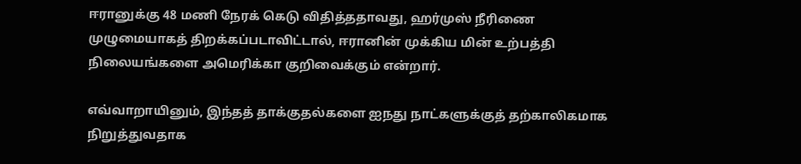ஈரானுக்கு 48 மணி நேரக் கெடு விதித்ததாவது, ஹர்முஸ் நீரிணை முழுமையாகத் திறக்கப்படாவிட்டால், ஈரானின் முக்கிய மின் உற்பத்தி நிலையங்களை அமெரிக்கா குறிவைக்கும் என்றார்.

எவ்வாறாயினும், இந்தத் தாக்குதல்களை ஐநது நாட்களுக்குத் தற்காலிகமாக நிறுத்துவதாக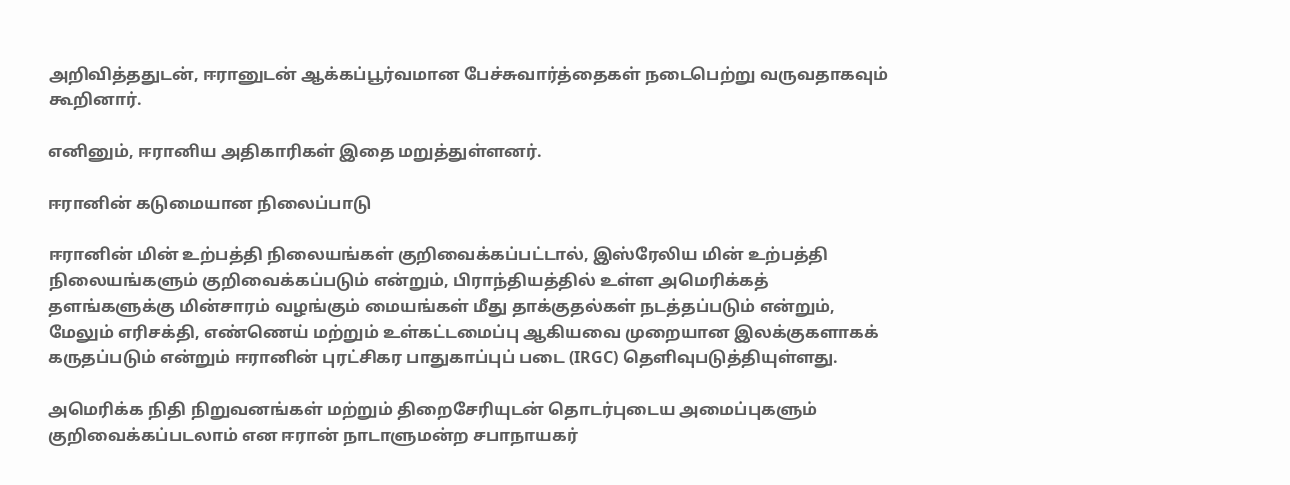அறிவித்ததுடன், ஈரானுடன் ஆக்கப்பூர்வமான பேச்சுவார்த்தைகள் நடைபெற்று வருவதாகவும் கூறினார்.

எனினும், ஈரானிய அதிகாரிகள் இதை மறுத்துள்ளனர்.

ஈரானின் கடுமையான நிலைப்பாடு

ஈரானின் மின் உற்பத்தி நிலையங்கள் குறிவைக்கப்பட்டால், இஸ்ரேலிய மின் உற்பத்தி நிலையங்களும் குறிவைக்கப்படும் என்றும், பிராந்தியத்தில் உள்ள அமெரிக்கத் தளங்களுக்கு மின்சாரம் வழங்கும் மையங்கள் மீது தாக்குதல்கள் நடத்தப்படும் என்றும், மேலும் எரிசக்தி, எண்ணெய் மற்றும் உள்கட்டமைப்பு ஆகியவை முறையான இலக்குகளாகக் கருதப்படும் என்றும் ஈரானின் புரட்சிகர பாதுகாப்புப் படை (IRGC) தெளிவுபடுத்தியுள்ளது.

அமெரிக்க நிதி நிறுவனங்கள் மற்றும் திறைசேரியுடன் தொடர்புடைய அமைப்புகளும் குறிவைக்கப்படலாம் என ஈரான் நாடாளுமன்ற சபாநாயகர்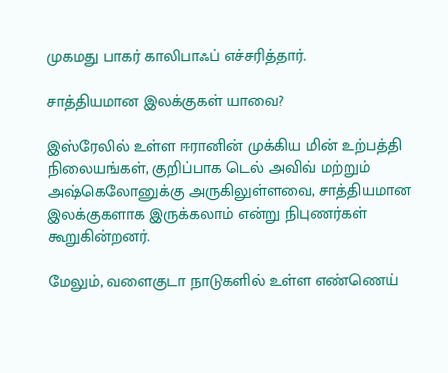முகமது பாகர் காலிபாஃப் எச்சரித்தார்.

சாத்தியமான இலக்குகள் யாவை?

இஸ்ரேலில் உள்ள ஈரானின் முக்கிய மின் உற்பத்தி நிலையங்கள், குறிப்பாக டெல் அவிவ் மற்றும் அஷ்கெலோனுக்கு அருகிலுள்ளவை, சாத்தியமான இலக்குகளாக இருக்கலாம் என்று நிபுணர்கள் கூறுகின்றனர்.

மேலும், வளைகுடா நாடுகளில் உள்ள எண்ணெய்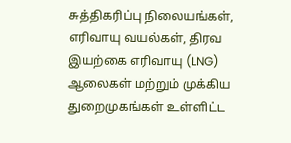சுத்திகரிப்பு நிலையங்கள், எரிவாயு வயல்கள், திரவ இயற்கை எரிவாயு (LNG) ஆலைகள் மற்றும் முக்கிய துறைமுகங்கள் உள்ளிட்ட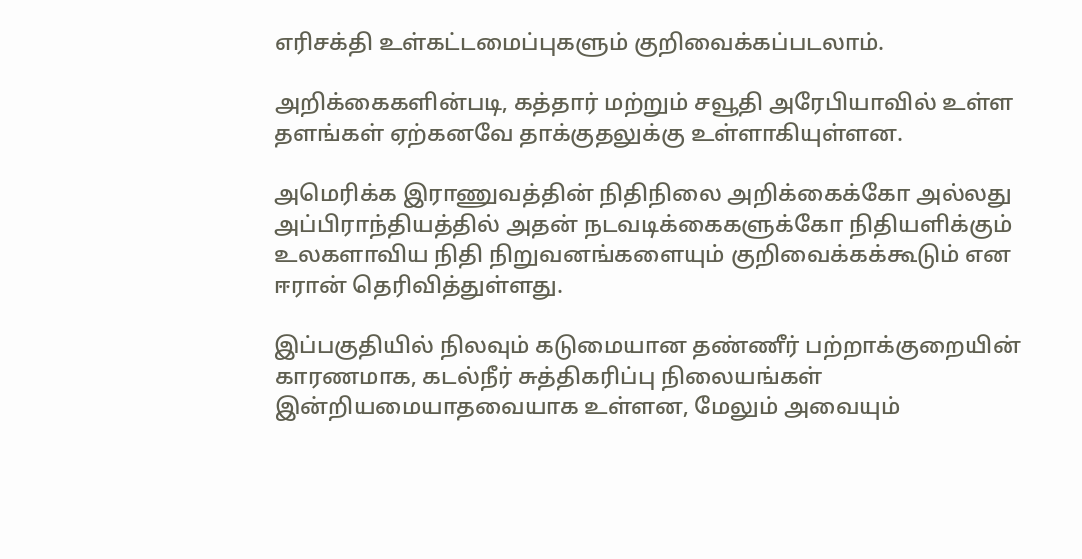எரிசக்தி உள்கட்டமைப்புகளும் குறிவைக்கப்படலாம்.

அறிக்கைகளின்படி, கத்தார் மற்றும் சவூதி அரேபியாவில் உள்ள தளங்கள் ஏற்கனவே தாக்குதலுக்கு உள்ளாகியுள்ளன.

அமெரிக்க இராணுவத்தின் நிதிநிலை அறிக்கைக்கோ அல்லது அப்பிராந்தியத்தில் அதன் நடவடிக்கைகளுக்கோ நிதியளிக்கும் உலகளாவிய நிதி நிறுவனங்களையும் குறிவைக்கக்கூடும் என ஈரான் தெரிவித்துள்ளது.

இப்பகுதியில் நிலவும் கடுமையான தண்ணீர் பற்றாக்குறையின் காரணமாக, கடல்நீர் சுத்திகரிப்பு நிலையங்கள் இன்றியமையாதவையாக உள்ளன, மேலும் அவையும்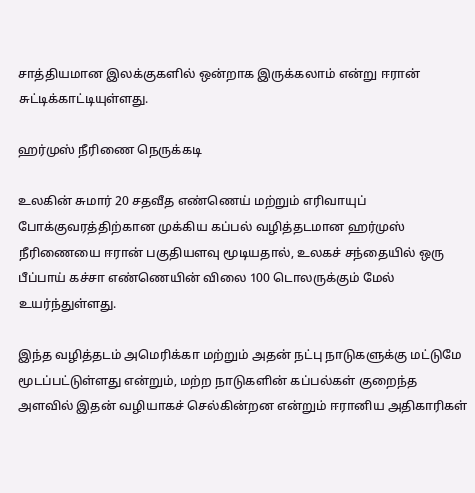சாத்தியமான இலக்குகளில் ஒன்றாக இருக்கலாம் என்று ஈரான் சுட்டிக்காட்டியுள்ளது.

ஹர்முஸ் நீரிணை நெருக்கடி

உலகின் சுமார் 20 சதவீத எண்ணெய் மற்றும் எரிவாயுப் போக்குவரத்திற்கான முக்கிய கப்பல் வழித்தடமான ஹர்முஸ் நீரிணையை ஈரான் பகுதியளவு மூடியதால், உலகச் சந்தையில் ஒரு பீப்பாய் கச்சா எண்ணெயின் விலை 100 டொலருக்கும் மேல் உயர்ந்துள்ளது.

இந்த வழித்தடம் அமெரிக்கா மற்றும் அதன் நட்பு நாடுகளுக்கு மட்டுமே மூடப்பட்டுள்ளது என்றும், மற்ற நாடுகளின் கப்பல்கள் குறைந்த அளவில் இதன் வழியாகச் செல்கின்றன என்றும் ஈரானிய அதிகாரிகள்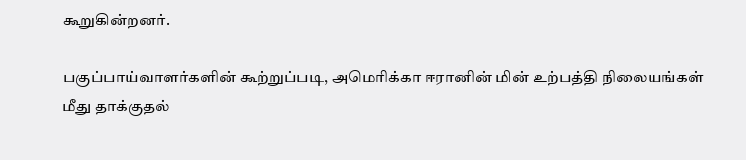கூறுகின்றனர்.

பகுப்பாய்வாளர்களின் கூற்றுப்படி, அமெரிக்கா ஈரானின் மின் உற்பத்தி நிலையங்கள் மீது தாக்குதல்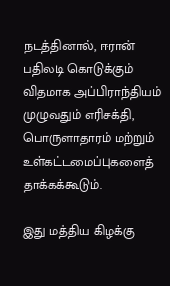நடத்தினால், ஈரான் பதிலடி கொடுக்கும் விதமாக அப்பிராந்தியம் முழுவதும் எரிசக்தி, பொருளாதாரம் மற்றும் உள்கட்டமைப்புகளைத் தாக்கக்கூடும்.

இது மத்திய கிழக்கு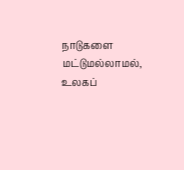நாடுகளை மட்டுமல்லாமல், உலகப்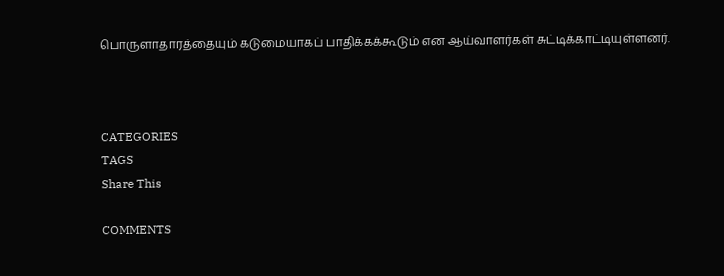பொருளாதாரத்தையும் கடுமையாகப் பாதிக்கக்கூடும் என ஆய்வாளர்கள் சுட்டிக்காட்டியுள்ளனர்.



CATEGORIES
TAGS
Share This

COMMENTS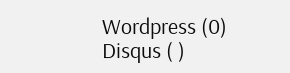Wordpress (0)
Disqus ( )